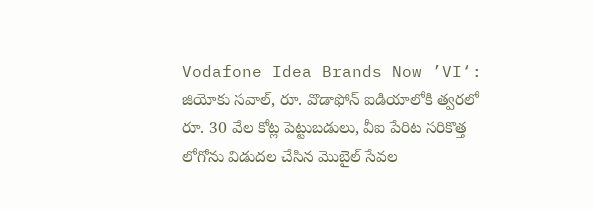Vodafone Idea Brands Now ’VI‘: జియోకు సవాల్, రూ. వొడాఫోన్ ఐడియాలోకి త్వరలో రూ. 30 వేల కోట్ల పెట్టుబడులు, వీఐ పేరిట సరికొత్త లోగోను విడుదల చేసిన మొబైల్ సేవల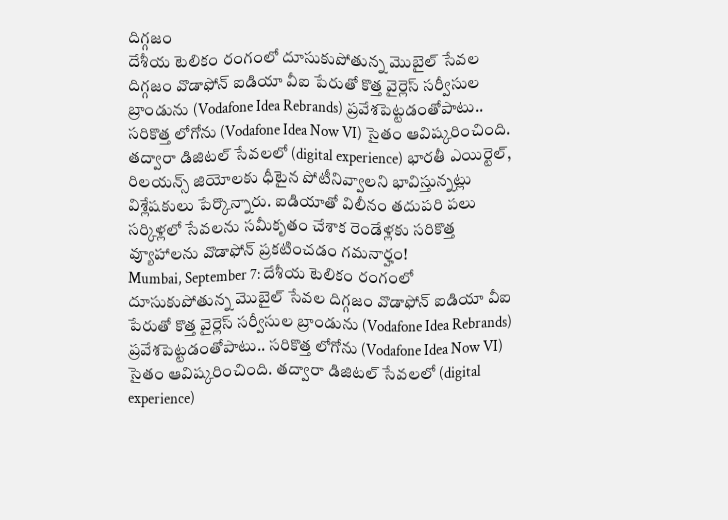దిగ్గజం
దేశీయ టెలికం రంగంలో దూసుకుపోతున్న మొబైల్ సేవల దిగ్గజం వొడాఫోన్ ఐడియా వీఐ పేరుతో కొత్త వైర్లెస్ సర్వీసుల బ్రాండును (Vodafone Idea Rebrands) ప్రవేశపెట్టడంతోపాటు.. సరికొత్త లోగోను (Vodafone Idea Now VI) సైతం ఆవిష్కరించింది. తద్వారా డిజిటల్ సేవలలో (digital experience) భారతీ ఎయిర్టెల్, రిలయన్స్ జియోలకు ధీటైన పోటీనివ్వాలని భావిస్తున్నట్లు విశ్లేషకులు పేర్కొన్నారు. ఐడియాతో విలీనం తదుపరి పలు సర్కిళ్లలో సేవలను సమీకృతం చేశాక రెండేళ్లకు సరికొత్త వ్యూహాలను వొడాఫోన్ ప్రకటించడం గమనార్హం!
Mumbai, September 7: దేశీయ టెలికం రంగంలో దూసుకుపోతున్న మొబైల్ సేవల దిగ్గజం వొడాఫోన్ ఐడియా వీఐ పేరుతో కొత్త వైర్లెస్ సర్వీసుల బ్రాండును (Vodafone Idea Rebrands) ప్రవేశపెట్టడంతోపాటు.. సరికొత్త లోగోను (Vodafone Idea Now VI) సైతం ఆవిష్కరించింది. తద్వారా డిజిటల్ సేవలలో (digital experience)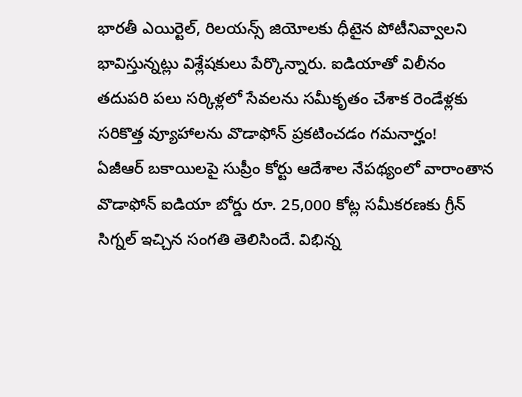భారతీ ఎయిర్టెల్, రిలయన్స్ జియోలకు ధీటైన పోటీనివ్వాలని భావిస్తున్నట్లు విశ్లేషకులు పేర్కొన్నారు. ఐడియాతో విలీనం తదుపరి పలు సర్కిళ్లలో సేవలను సమీకృతం చేశాక రెండేళ్లకు సరికొత్త వ్యూహాలను వొడాఫోన్ ప్రకటించడం గమనార్హం!
ఏజీఆర్ బకాయిలపై సుప్రీం కోర్టు ఆదేశాల నేపథ్యంలో వారాంతాన వొడాఫోన్ ఐడియా బోర్డు రూ. 25,000 కోట్ల సమీకరణకు గ్రీన్ సిగ్నల్ ఇచ్చిన సంగతి తెలిసిందే. విభిన్న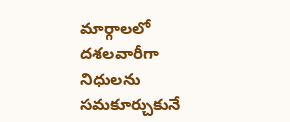మార్గాలలో దశలవారీగా నిధులను సమకూర్చుకునే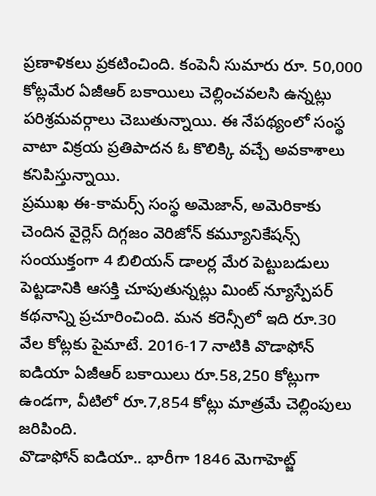ప్రణాళికలు ప్రకటించింది. కంపెనీ సుమారు రూ. 50,000 కోట్లమేర ఏజీఆర్ బకాయిలు చెల్లించవలసి ఉన్నట్లు పరిశ్రమవర్గాలు చెబుతున్నాయి. ఈ నేపథ్యంలో సంస్థ వాటా విక్రయ ప్రతిపాదన ఓ కొలిక్కి వచ్చే అవకాశాలు కనిపిస్తున్నాయి.
ప్రముఖ ఈ-కామర్స్ సంస్థ అమెజాన్, అమెరికాకు చెందిన వైర్లెస్ దిగ్గజం వెరిజోన్ కమ్యూనికేషన్స్ సంయుక్తంగా 4 బిలియన్ డాలర్ల మేర పెట్టుబడులు పెట్టడానికి ఆసక్తి చూపుతున్నట్లు మింట్ న్యూస్పేపర్ కథనాన్ని ప్రచూరించింది. మన కరెన్సీలో ఇది రూ.30 వేల కోట్లకు పైమాటే. 2016-17 నాటికి వొడాఫోన్ ఐడియా ఏజీఆర్ బకాయిలు రూ.58,250 కోట్లుగా ఉండగా, వీటిలో రూ.7,854 కోట్లు మాత్రమే చెల్లింపులు జరిపింది.
వొడాఫోన్ ఐడియా.. భారీగా 1846 మెగాహెట్జ్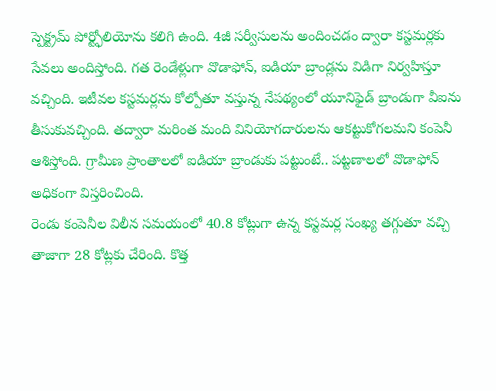స్పెక్ట్రమ్ పోర్ట్ఫోలియోను కలిగి ఉంది. 4జీ సర్వీసులను అందించడం ద్వారా కస్టమర్లకు సేవలు అందిస్తోంది. గత రెండేళ్లుగా వొడాఫోన్, ఐడియా బ్రాండ్లను విడిగా నిర్వహిస్తూ వచ్చింది. ఇటీవల కస్టమర్లను కోల్పోతూ వస్తున్న నేపథ్యంలో యూనిఫైడ్ బ్రాండుగా వీఐను తీసుకువచ్చింది. తద్వారా మరింత మంది వినియోగదారులను ఆకట్టుకోగలమని కంపెనీ ఆశిస్తోంది. గ్రామీణ ప్రాంతాలలో ఐడియా బ్రాండుకు పట్టుంటే.. పట్టణాలలో వొడాఫోన్ అధికంగా విస్తరించింది.
రెండు కంపెనీల విలీన సమయంలో 40.8 కోట్లుగా ఉన్న కస్టమర్ల సంఖ్య తగ్గుతూ వచ్చి తాజాగా 28 కోట్లకు చేరింది. కొత్త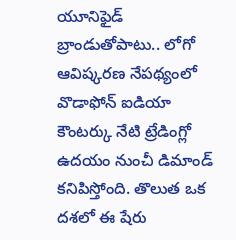యూనిఫైడ్ బ్రాండుతోపాటు.. లోగో ఆవిష్కరణ నేపథ్యంలో వొడాఫోన్ ఐడియా కౌంటర్కు నేటి ట్రేడింగ్లో ఉదయం నుంచీ డిమాండ్ కనిపిస్తోంది. తొలుత ఒక దశలో ఈ షేరు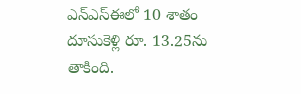ఎన్ఎస్ఈలో 10 శాతం దూసుకెళ్లి రూ. 13.25ను తాకింది.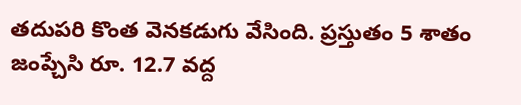తదుపరి కొంత వెనకడుగు వేసింది. ప్రస్తుతం 5 శాతం జంప్చేసి రూ. 12.7 వద్ద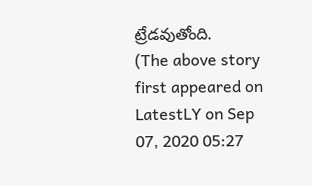ట్రేడవుతోంది.
(The above story first appeared on LatestLY on Sep 07, 2020 05:27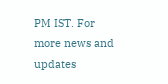PM IST. For more news and updates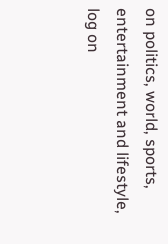on politics, world, sports, entertainment and lifestyle, log on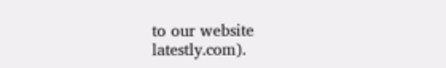to our website latestly.com).